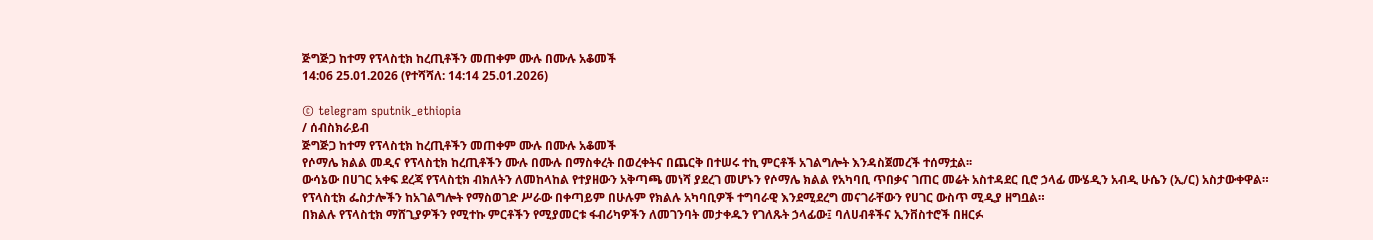ጅግጅጋ ከተማ የፕላስቲክ ከረጢቶችን መጠቀም ሙሉ በሙሉ አቆመች
14:06 25.01.2026 (የተሻሻለ: 14:14 25.01.2026)

© telegram sputnik_ethiopia
/ ሰብስክራይብ
ጅግጅጋ ከተማ የፕላስቲክ ከረጢቶችን መጠቀም ሙሉ በሙሉ አቆመች
የሶማሌ ክልል መዲና የፕላስቲክ ከረጢቶችን ሙሉ በሙሉ በማስቀረት በወረቀትና በጨርቅ በተሠሩ ተኪ ምርቶች አገልግሎት እንዳስጀመረች ተሰማቷል፡፡
ውሳኔው በሀገር አቀፍ ደረጃ የፕላስቲክ ብክለትን ለመከላከል የተያዘውን አቅጣጫ መነሻ ያደረገ መሆኑን የሶማሌ ክልል የአካባቢ ጥበቃና ገጠር መሬት አስተዳደር ቢሮ ኃላፊ ሙሄዲን አብዲ ሁሴን (ኢ/ር) አስታውቀዋል።
የፕላስቲክ ፌስታሎችን ከአገልግሎት የማስወገድ ሥራው በቀጣይም በሁሉም የክልሉ አካባቢዎች ተግባራዊ እንደሚደረግ መናገራቸውን የሀገር ውስጥ ሚዲያ ዘግቧል።
በክልሉ የፕላስቲክ ማሸጊያዎችን የሚተኩ ምርቶችን የሚያመርቱ ፋብሪካዎችን ለመገንባት መታቀዱን የገለጹት ኃላፊው፤ ባለሀብቶችና ኢንቨስተሮች በዘርፉ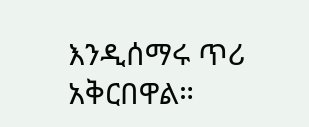እንዲሰማሩ ጥሪ አቅርበዋል።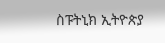ስፑትኒክ ኢትዮጵያ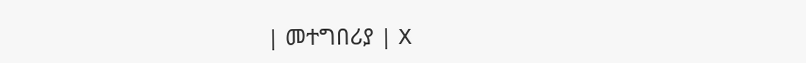| መተግበሪያ | X